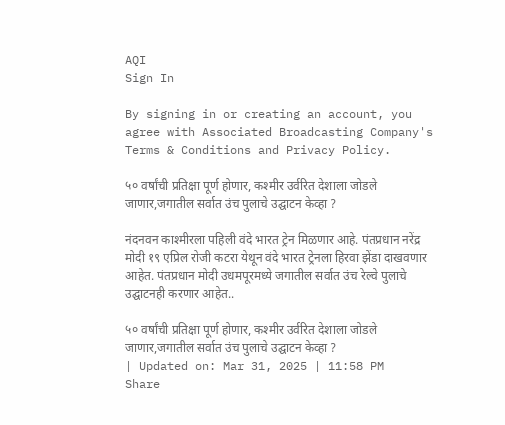AQI
Sign In

By signing in or creating an account, you agree with Associated Broadcasting Company's Terms & Conditions and Privacy Policy.

५० वर्षांची प्रतिक्षा पूर्ण होणार, कश्मीर उर्वरित देशाला जोडले जाणार,जगातील सर्वात उंच पुलाचे उद्घाटन केव्हा ?

नंदनवन काश्मीरला पहिली वंदे भारत ट्रेन मिळणार आहे. पंतप्रधान नरेंद्र मोदी १९ एप्रिल रोजी कटरा येथून वंदे भारत ट्रेनला हिरवा झेंडा दाखवणार आहेत. पंतप्रधान मोदी उधमपूरमध्ये जगातील सर्वात उंच रेल्वे पुलाचे उद्घाटनही करणार आहेत..

५० वर्षांची प्रतिक्षा पूर्ण होणार, कश्मीर उर्वरित देशाला जोडले जाणार,जगातील सर्वात उंच पुलाचे उद्घाटन केव्हा ?
| Updated on: Mar 31, 2025 | 11:58 PM
Share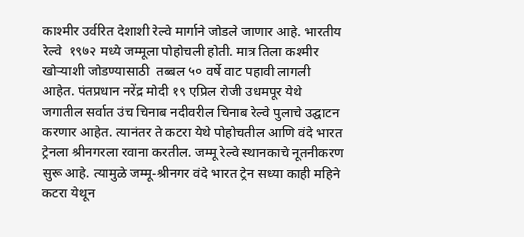काश्मीर उर्वरित देशाशी रेल्वे मार्गाने जोडले जाणार आहे. भारतीय रेल्वे  १९७२ मध्ये जम्मूला पोहोचली होती. मात्र तिला कश्मीर खोऱ्याशी जोडण्यासाठी  तब्बल ५० वर्षे वाट पहावी लागली आहेत. पंतप्रधान नरेंद्र मोदी १९ एप्रिल रोजी उधमपूर येथे जगातील सर्वात उंच चिनाब नदीवरील चिनाब रेल्वे पुलाचे उद्घाटन करणार आहेत. त्यानंतर ते कटरा येथे पोहोचतील आणि वंदे भारत ट्रेनला श्रीनगरला रवाना करतील. जम्मू रेल्वे स्थानकाचे नूतनीकरण सुरू आहे. त्यामुळे जम्मू-श्रीनगर वंदे भारत ट्रेन सध्या काही महिने कटरा येथून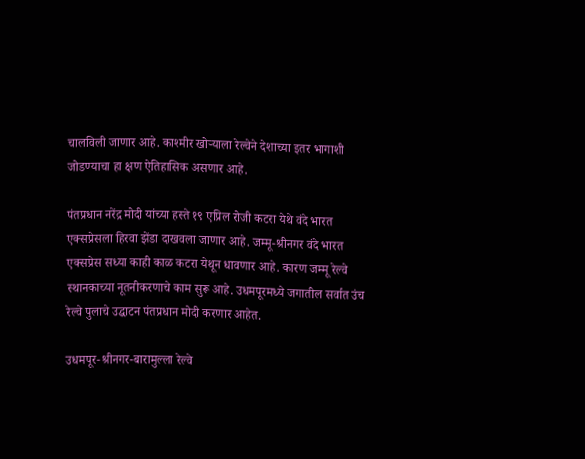चालविली जाणार आहे. काश्मीर खोऱ्याला रेल्वेने देशाच्या इतर भागाशी जोडण्याचा हा क्षण ऐतिहासिक असणार आहे.

पंतप्रधान नरेंद्र मोदी यांच्या हस्ते १९ एप्रिल रोजी कटरा येथे वंदे भारत एक्सप्रेसला हिरवा झेंडा दाखवला जाणार आहे. जम्मू-श्रीनगर वंदे भारत एक्सप्रेस सध्या काही काळ कटरा येथून धावणार आहे. कारण जम्मू रेल्वे स्थानकाच्या नूतनीकरणाचे काम सुरू आहे. उधमपूरमध्ये जगातील सर्वात उंच रेल्वे पुलाचे उद्घाटन पंतप्रधान मोदी करणार आहेत.

उधमपूर-श्रीनगर-बारामुल्ला रेल्वे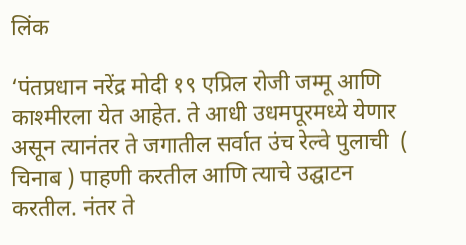लिंक

‘पंतप्रधान नरेंद्र मोदी १९ एप्रिल रोजी जम्मू आणि काश्मीरला येत आहेत. ते आधी उधमपूरमध्ये येणार असून त्यानंतर ते जगातील सर्वात उंच रेल्वे पुलाची  ( चिनाब ) पाहणी करतील आणि त्याचे उद्घाटन करतील. नंतर ते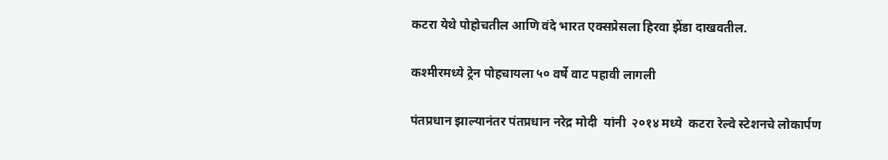कटरा येथे पोहोचतील आणि वंदे भारत एक्सप्रेसला हिरवा झेंडा दाखवतील.

कश्मीरमध्ये ट्रेन पोहचायला ५० वर्षे वाट पहावी लागली

पंतप्रधान झाल्यानंतर पंतप्रधान नरेद्र मोदी  यांनी  २०१४ मध्ये  कटरा रेल्वे स्टेशनचे लोकार्पण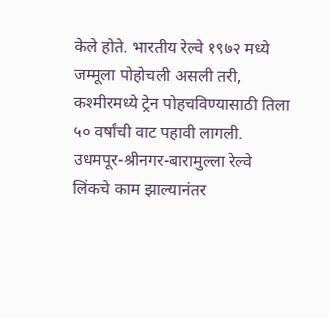केले होते. भारतीय रेल्वे १९७२ मध्ये जम्मूला पोहोचली असली तरी, कश्मीरमध्ये ट्रेन पोहचविण्यासाठी तिला ५० वर्षांची वाट पहावी लागली. उधमपूर-श्रीनगर-बारामुल्ला रेल्वे लिंकचे काम झाल्यानंतर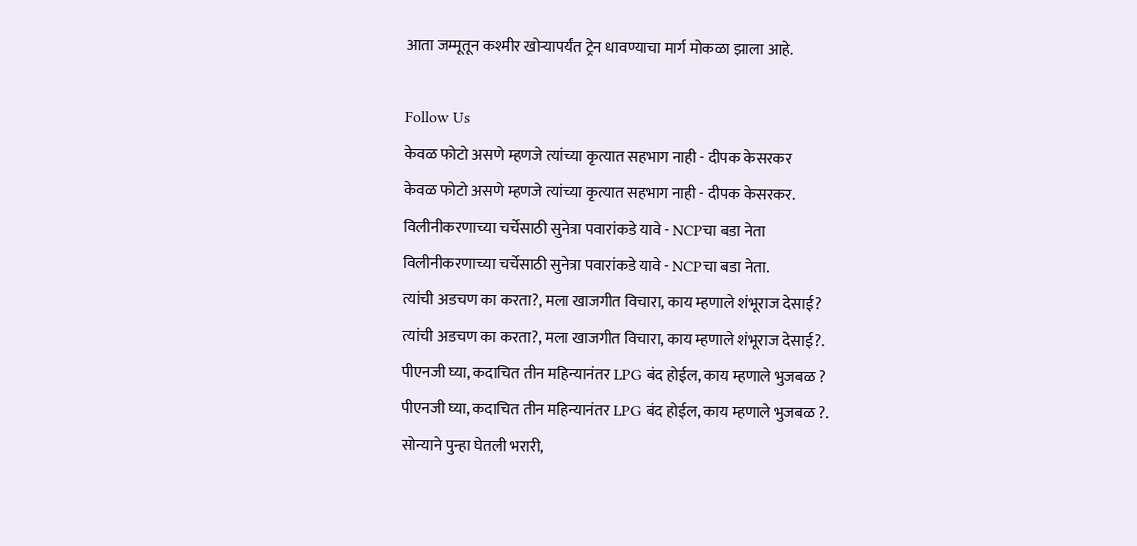आता जम्मूतून कश्मीर खोऱ्यापर्यंत ट्रेन धावण्याचा मार्ग मोकळा झाला आहे.

Follow Us
केवळ फोटो असणे म्हणजे त्यांच्या कृत्यात सहभाग नाही - दीपक केसरकर
केवळ फोटो असणे म्हणजे त्यांच्या कृत्यात सहभाग नाही - दीपक केसरकर.
विलीनीकरणाच्या चर्चेसाठी सुनेत्रा पवारांकडे यावे - NCPचा बडा नेता
विलीनीकरणाच्या चर्चेसाठी सुनेत्रा पवारांकडे यावे - NCPचा बडा नेता.
त्यांची अडचण का करता?, मला खाजगीत विचारा, काय म्हणाले शंभूराज देसाई?
त्यांची अडचण का करता?, मला खाजगीत विचारा, काय म्हणाले शंभूराज देसाई?.
पीएनजी घ्या, कदाचित तीन महिन्यानंतर LPG बंद होईल, काय म्हणाले भुजबळ ?
पीएनजी घ्या, कदाचित तीन महिन्यानंतर LPG बंद होईल, काय म्हणाले भुजबळ ?.
सोन्याने पुन्हा घेतली भरारी,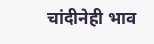चांदीनेही भाव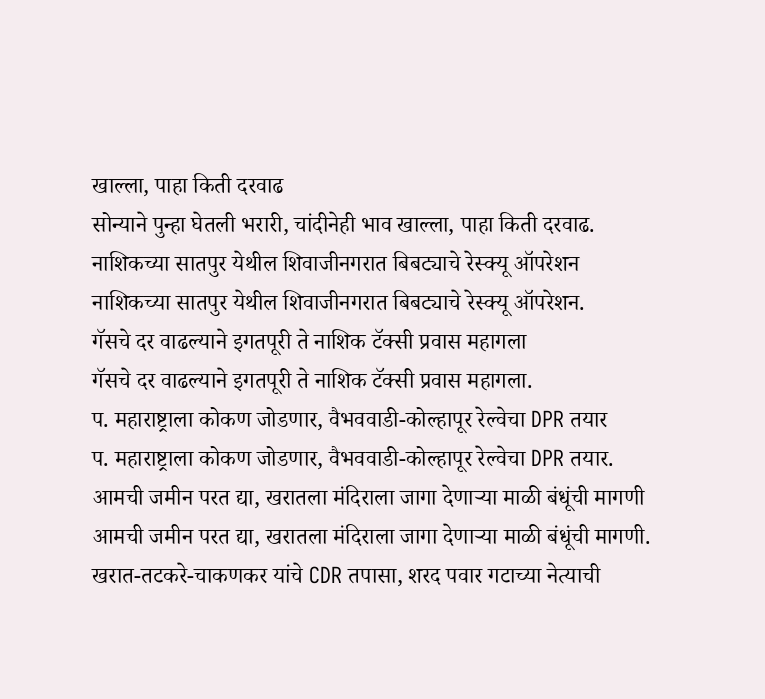खाल्ला, पाहा किती दरवाढ
सोन्याने पुन्हा घेतली भरारी, चांदीनेही भाव खाल्ला, पाहा किती दरवाढ.
नाशिकच्या सातपुर येथील शिवाजीनगरात बिबट्याचे रेस्क्यू ऑपरेशन
नाशिकच्या सातपुर येथील शिवाजीनगरात बिबट्याचे रेस्क्यू ऑपरेशन.
गॅसचे दर वाढल्याने इगतपूरी ते नाशिक टॅक्सी प्रवास महागला
गॅसचे दर वाढल्याने इगतपूरी ते नाशिक टॅक्सी प्रवास महागला.
प. महाराष्ट्राला कोकण जोडणार, वैभववाडी-कोल्हापूर रेल्वेचा DPR तयार
प. महाराष्ट्राला कोकण जोडणार, वैभववाडी-कोल्हापूर रेल्वेचा DPR तयार.
आमची जमीन परत द्या, खरातला मंदिराला जागा देणाऱ्या माळी बंधूंची मागणी
आमची जमीन परत द्या, खरातला मंदिराला जागा देणाऱ्या माळी बंधूंची मागणी.
खरात-तटकरे-चाकणकर यांचे CDR तपासा, शरद पवार गटाच्या नेत्याची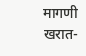मागणी
खरात-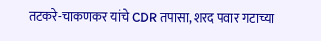तटकरे-चाकणकर यांचे CDR तपासा, शरद पवार गटाच्या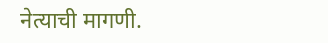नेत्याची मागणी.